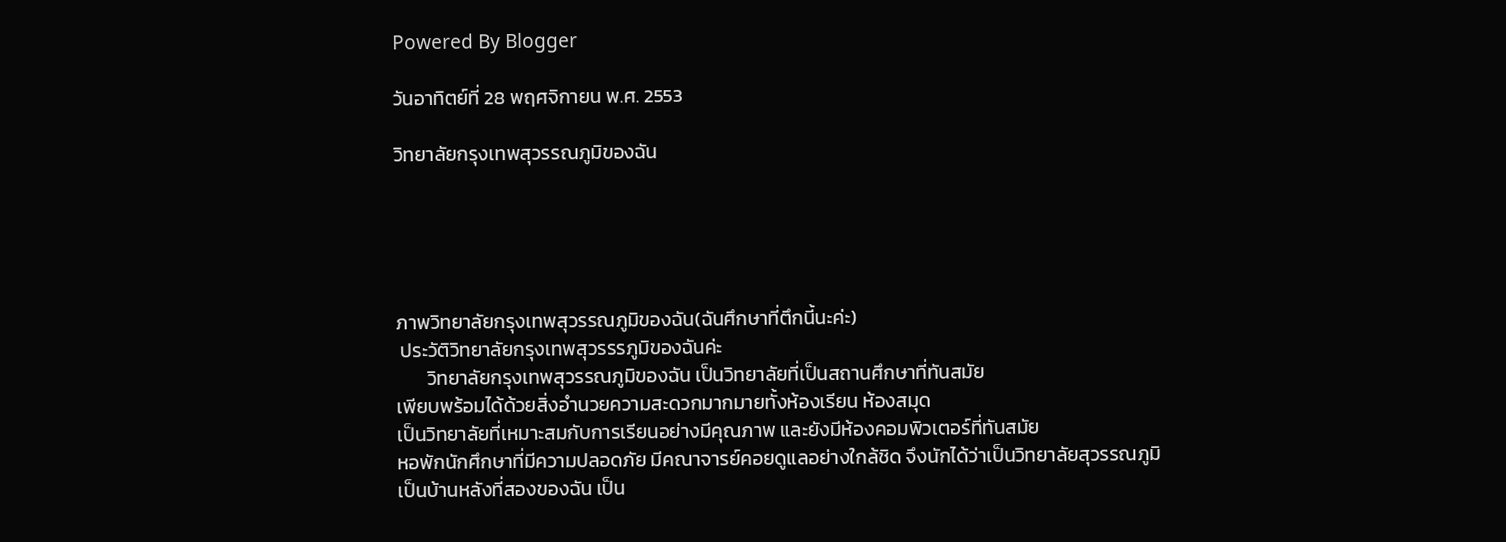Powered By Blogger

วันอาทิตย์ที่ 28 พฤศจิกายน พ.ศ. 2553

วิทยาลัยกรุงเทพสุวรรณภูมิของฉัน





ภาพวิทยาลัยกรุงเทพสุวรรณภูมิของฉัน(ฉันศึกษาที่ตึกนี้นะค่ะ)
 ประวัติวิทยาลัยกรุงเทพสุวรรรภูมิของฉันค่ะ
       วิทยาลัยกรุงเทพสุวรรณภูมิของฉัน เป็นวิทยาลัยที่เป็นสถานศึกษาที่ทันสมัย
เพียบพร้อมได้ด้วยสิ่งอำนวยความสะดวกมากมายทั้งห้องเรียน ห้องสมุด
เป็นวิทยาลัยที่เหมาะสมกับการเรียนอย่างมีคุณภาพ และยังมีห้องคอมพิวเตอร์ที่ทันสมัย
หอพักนักศึกษาที่มีความปลอดภัย มีคณาจารย์คอยดูแลอย่างใกล้ชิด จึงนักได้ว่าเป็นวิทยาลัยสุวรรณภูมิ
เป็นบ้านหลังที่สองของฉัน เป็น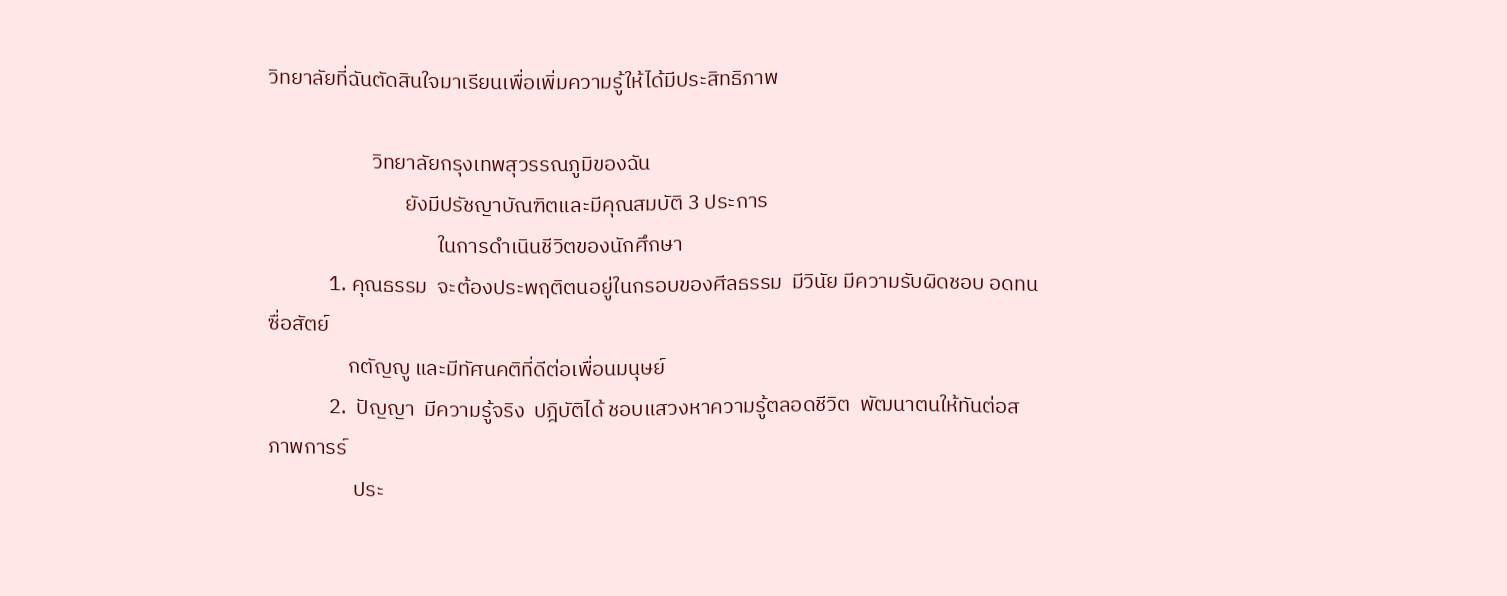วิทยาลัยที่ฉันตัดสินใจมาเรียนเพื่อเพิ่มความรู้ให้ได้มีประสิทธิภาพ

                      วิทยาลัยกรุงเทพสุวรรณภูมิของฉัน
                             ยังมีปรัชญาบัณฑิตและมีคุณสมบัติ 3 ประการ
                                    ในการดำเนินชีวิตของนักศึกษา
             1. คุณธรรม  จะต้องประพฤติตนอยู่ในกรอบของศีลธรรม  มีวินัย มีความรับผิดชอบ อดทน ซื่อสัตย์
                 กตัญญู และมีทัศนคติที่ดีต่อเพื่อนมนุษย์
             2.  ปัญญา  มีความรู้จริง  ปฎิบัติได้ ชอบแสวงหาความรู้ตลอดชีวิต  พัฒนาตนให้ทันต่อสภาพการร์
                  ประ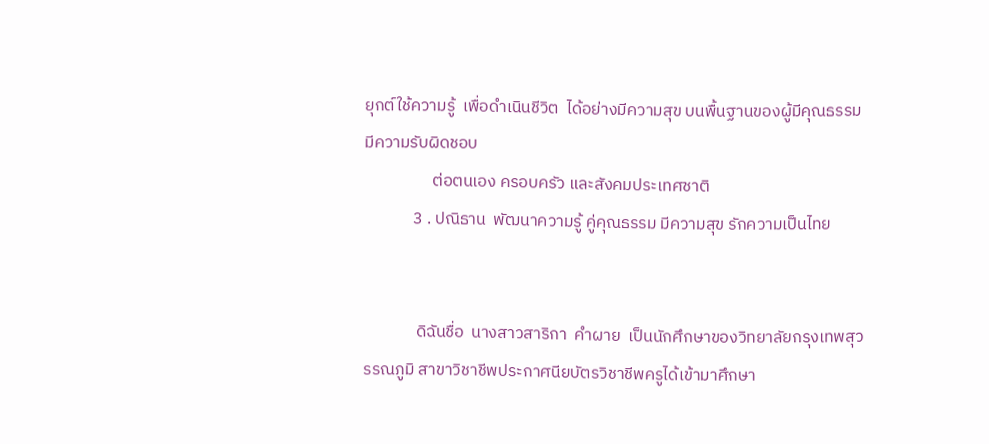ยุกต์ใช้ความรู้  เพื่อดำเนินชีวิต  ได้อย่างมีความสุข บนพื้นฐานของผู้มีคุณธรรม มีความรับผิดชอบ
                  ต่อตนเอง ครอบครัว และสังคมประเทศชาติ
             3 . ปณิธาน  พัฒนาความรู้ คู่คุณธรรม มีความสุข รักความเป็นไทย


              ดิฉันชื่อ  นางสาวสาริกา  คำผาย  เป็นนักศึกษาของวิทยาลัยกรุงเทพสุวรรณภูมิ สาขาวิชาชีพประกาศนียบัตรวิชาชีพครูได้เข้ามาศึกษา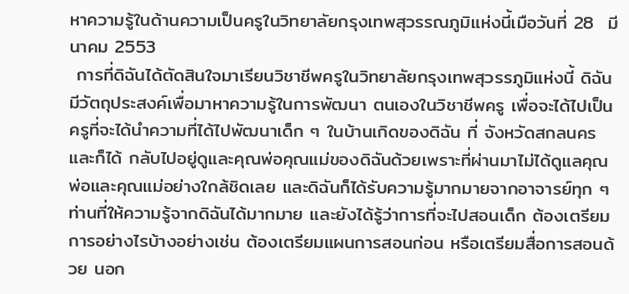หาความรู้ในด้านความเป็นครูในวิทยาลัยกรุงเทพสุวรรณภูมิแห่งนี้เมือวันที่ 28  มีนาคม 2553
 การที่ดิฉันได้ตัดสินใจมาเรียนวิชาชีพครูในวิทยาลัยกรุงเทพสุวรรภูมิแห่งนี้ ดิฉันมีวัตถุประสงค์เพื่อมาหาความรู้ในการพัฒนา ตนเองในวิชาชีพครู เพื่อจะได้ไปเป็นครูที่จะได้นำความที่ได้ไปพัฒนาเด็ก ๆ ในบ้านเกิดของดิฉัน ที่ จังหวัดสกลนคร และก็ได้ กลับไปอยู่ดูและคุณพ่อคุณแม่ของดิฉันด้วยเพราะที่ผ่านมาไม่ได้ดูแลคุณพ่อและคุณแม่อย่างใกล้ชิดเลย และดิฉันก็ได้รับความรู้มากมายจากอาจารย์ทุก ๆ ท่านที่ให้ความรู้จากดิฉันได้มากมาย และยังได้รู้ว่าการที่จะไปสอนเด็ก ต้องเตรียมการอย่างไรบ้างอย่างเช่น ต้องเตรียมแผนการสอนก่อน หรือเตรียมสื่อการสอนด้วย นอก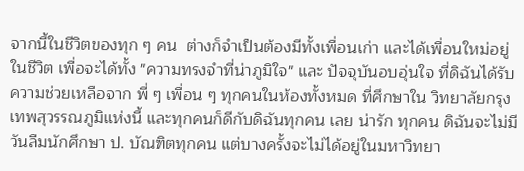จากนี้ในชีวิตของทุก ๆ คน  ต่างก็จำเป็นต้องมีทั้งเพื่อนเก่า และได้เพื่อนใหม่อยู่ในชีวิต เพื่อจะได้ทั้ง "ความทรงจำที่น่าภูมิใจ" และ ปัจจุบันอบอุ่นใจ ที่ดิฉันได้รับความช่วยเหลือจาก พี่ ๆ เพื่อน ๆ ทุกคนในห้องทั้งหมด ที่ศึกษาใน วิทยาลัยกรุงเทพสุวรรณภูมิแห่งนี้ และทุกคนก็ดีกับดิฉันทุกคน เลย น่ารัก ทุกคน ดิฉันจะไม่มีวันลืมนักศึกษา ป. บัณฑิตทุกคน แต่บางครั้งจะไม่ได้อยู่ในมหาวิทยา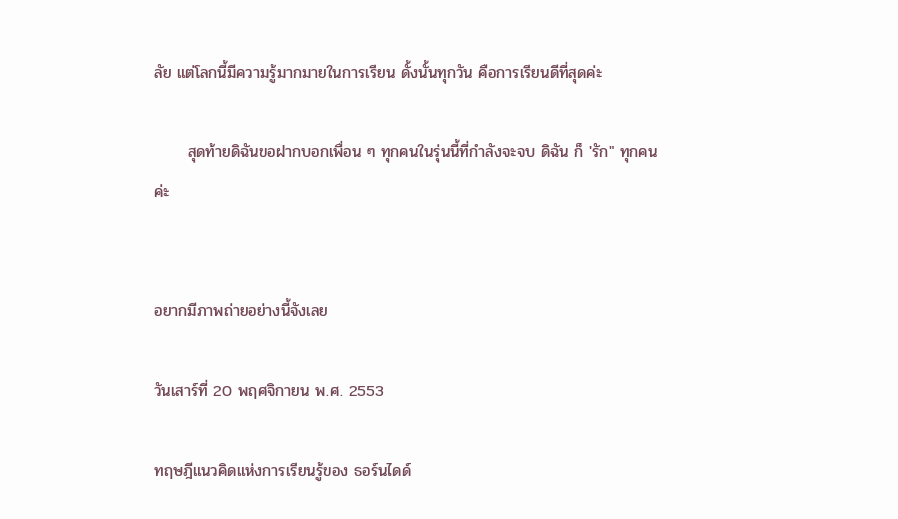ลัย แต่โลกนี้มีความรู้มากมายในการเรียน ดั้งนั้นทุกวัน คือการเรียนดีที่สุดค่ะ

      สุดท้ายดิฉันขอฝากบอกเพื่อน ๆ ทุกคนในรุ่นนี้ที่กำลังจะจบ ดิฉัน ก็ 'รัก" ทุกคนค่ะ


อยากมีภาพถ่ายอย่างนี้จังเลย

วันเสาร์ที่ 20 พฤศจิกายน พ.ศ. 2553

ทฤษฎีแนวคิดแห่งการเรียนรู้ของ ธอร์นไดด์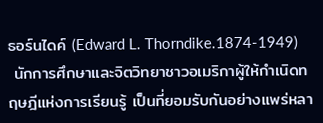ธอร์นไดค์ (Edward L. Thorndike.1874-1949)
 นักการศึกษาและจิตวิทยาชาวอเมริกาผู้ให้กำเนิดทฤษฎีแห่งการเรียนรู้ เป็นที่ยอมรับกันอย่างแพร่หลา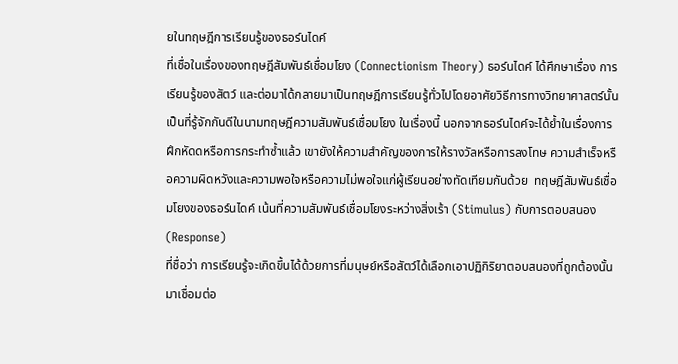ยในทฤษฎีการเรียนรู้ของธอร์นไดค์
ที่เชื่อในเรื่องของทฤษฎีสัมพันธ์เชื่อมโยง (Connectionism Theory) ธอร์นไดค์ ได้ศึกษาเรื่อง การเรียนรู้ของสัตว์ และต่อมาได้กลายมาเป็นทฤษฎีการเรียนรู้ทั่วไปโดยอาศัยวิธีการทางวิทยาศาสตร์นั้น เป็นที่รู้จักกันดีในนามทฤษฎีความสัมพันธ์เชื่อมโยง ในเรื่องนี้ นอกจากธอร์นไดค์จะได้ย้ำในเรื่องการฝึกหัดดหรือการกระทำซ้ำแล้ว เขายังให้ความสำคัญของการให้รางวัลหรือการลงโทษ ความสำเร็จหรือความผิดหวังและความพอใจหรือความไม่พอใจแก่ผู้เรียนอย่างทัดเทียมกันด้วย  ทฤษฎีสัมพันธ์เชื่อมโยงของธอร์นไดค์ เน้นที่ความสัมพันธ์เชื่อมโยงระหว่างสิ่งเร้า (Stimulus) กับการตอบสนอง (Response)
ที่ชื่อว่า การเรียนรู้จะเกิดขึ้นได้ด้วยการที่มนุษย์หรือสัตว์ได้เลือกเอาปฏิกิริยาตอบสนองที่ถูกต้องนั้นมาเชื่อมต่อ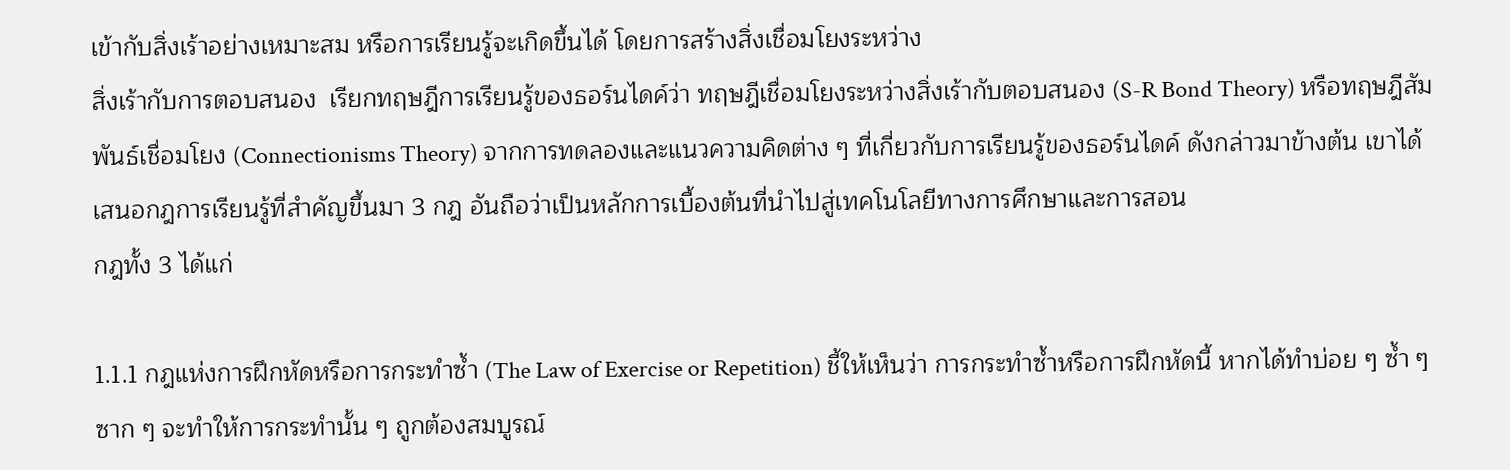เข้ากับสิ่งเร้าอย่างเหมาะสม หรือการเรียนรู้จะเกิดขึ้นได้ โดยการสร้างสิ่งเชื่อมโยงระหว่าง
สิ่งเร้ากับการตอบสนอง  เรียกทฤษฎีการเรียนรู้ของธอร์นไดค์ว่า ทฤษฎีเชื่อมโยงระหว่างสิ่งเร้ากับตอบสนอง (S-R Bond Theory) หรือทฤษฎีสัมพันธ์เชื่อมโยง (Connectionisms Theory) จากการทดลองและแนวความคิดต่าง ๆ ที่เกี่ยวกับการเรียนรู้ของธอร์นไดค์ ดังกล่าวมาข้างต้น เขาได้เสนอกฎการเรียนรู้ที่สำคัญขึ้นมา 3 กฎ อันถือว่าเป็นหลักการเบื้องต้นที่นำไปสู่เทคโนโลยีทางการศึกษาและการสอน
กฎทั้ง 3 ได้แก่

1.1.1 กฎแห่งการฝึกหัดหรือการกระทำซ้ำ (The Law of Exercise or Repetition) ชี้ให้เห็นว่า การกระทำซ้ำหรือการฝึกหัดนี้ หากได้ทำบ่อย ๆ ซ้ำ ๆ ซาก ๆ จะทำให้การกระทำนั้น ๆ ถูกต้องสมบูรณ์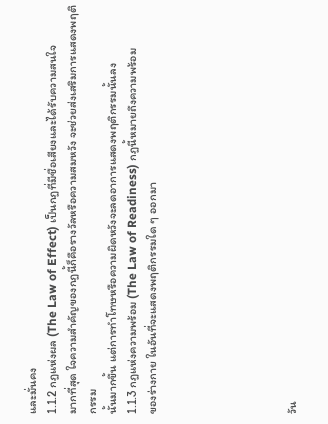และมั่นคง
1.1.2 กฎแห่งผล (The Law of Effect) เป็นกฎที่มีชื่อเสียงและได้รับความสนใจ
มากที่สุด ใจความสำคัญของกฎนี้ก็คือรางวัลหรือความสมหวัง จะช่วยส่งเสริมการแสดงพฤติกรรม
นั้นมากขึ้น แต่การทำโทษหรือความผิดหวังจะลดอาการแสดงพฤติกรรมนั้นลง
1.1.3 กฎแห่งความพร้อม (The Law of Readiness) กฎนี้หมายถึงความพร้อม
ของร่างกาย ในอันที่จะแสดงพฤติกรรมใด ๆ ออกมา






วัน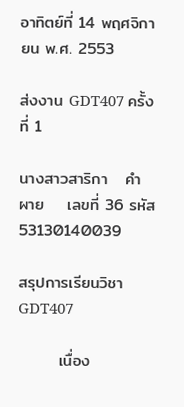อาทิตย์ที่ 14 พฤศจิกายน พ.ศ. 2553

ส่งงาน GDT407 ครั้งที่ 1

นางสาวสาริกา   คำผาย    เลขที่ 36 รหัส53130140039

สรุปการเรียนวิชา GDT407

       เนื่อง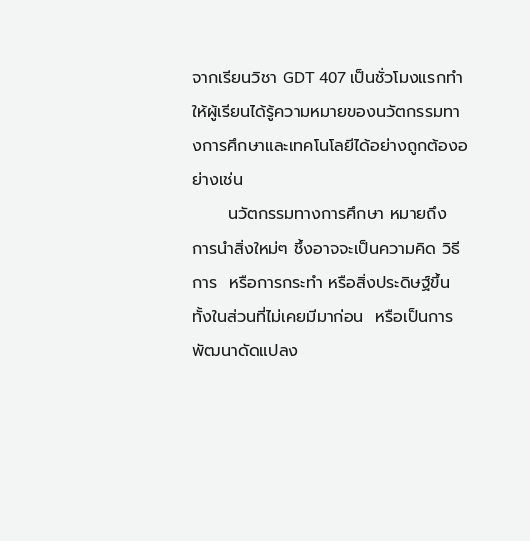จากเรียนวิชา GDT 407 เป็นชั่วโมงแรกทำให้ผู้เรียนได้รู้ความหมายของนวัตกรรมทางการศึกษาและเทคโนโลยีได้อย่างถูกต้องอย่างเช่น
      นวัตกรรมทางการศึกษา หมายถึง  การนำสิ่งใหม่ๆ ชึ้งอาจจะเป็นความคิด วิธีการ  หรือการกระทำ หรือสิ่งประดิษฐ์ขึ้น  ทั้งในส่วนที่ไม่เคยมีมาก่อน  หรือเป็นการพัฒนาดัดแปลง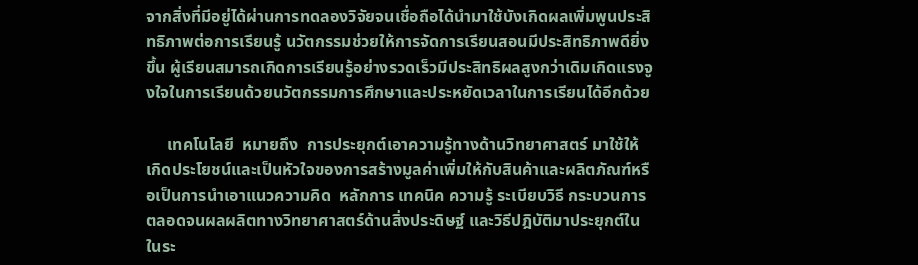จากสิ่งที่มีอยู่ได้ผ่านการทดลองวิจัยจนเชื่อถือได้นำมาใช้บังเกิดผลเพิ่มพูนประสิทธิภาพต่อการเรียนรู้ นวัตกรรมช่วยให้การจัดการเรียนสอนมีประสิทธิภาพดียิ่งขึ้น ผู้เรียนสมารถเกิดการเรียนรู้อย่างรวดเร็วมีประสิทธิผลสูงกว่าเดิมเกิดแรงจูงใจในการเรียนด้วยนวัตกรรมการศึกษาและประหยัดเวลาในการเรียนได้อีกด้วย

     เทคโนโลยี  หมายถึง  การประยุกต์เอาความรู้ทางด้านวิทยาศาสตร์ มาใช้ให้เกิดประโยชน์และเป็นหัวใจของการสร้างมูลค่าเพิ่มให้กับสินค้าและผลิตภัณฑ์หรือเป็นการนำเอาแนวความคิด  หลักการ เทคนิค ความรู้ ระเบียบวิธี กระบวนการตลอดจนผลผลิตทางวิทยาศาสตร์ด้านสิ่งประดิษฐ์ และวิธีปฎิบัติมาประยุกต์ในในระ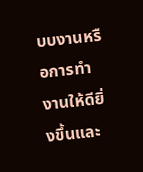บบงานหรือการทำงานให้ดียิ่งขึ้นและ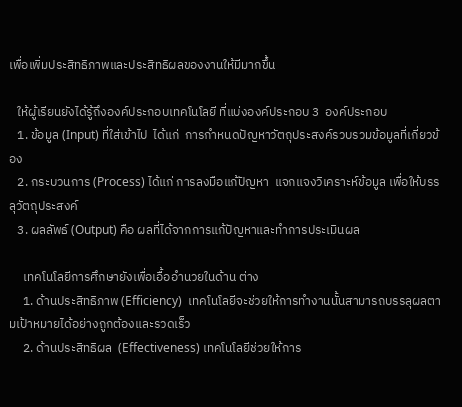เพื่อเพิ่มประสิทธิภาพและประสิทธิผลของงานให้มีมากขึ้น

   ให้ผู้เรียนยังได้รู้ถึงองค์ประกอบเทคโนโลยี ที่แบ่งองค์ประกอบ 3  องค์ประกอบ
   1. ข้อมูล (Input) ที่ใส่เข้าไป  ได้แก่  การกำหนดปัญหาวัตถุประสงค์รวบรวมข้อมูลที่เกี่ยวข้อง
   2. กระบวนการ (Process) ได้แก่ การลงมือแก้ปัญหา  แจกแจงวิเคราะห์ข้อมูล เพื่อให้บรรลุวัตถุประสงค์
   3. ผลลัพธ์ (Output) คือ ผลที่ได้จากการแก้ปัญหาและทำการประเมินผล

     เทคโนโลยีการศึกษายังเพื่อเอื้ออำนวยในด้าน ต่าง
     1. ด้านประสิทธิภาพ (Efficiency)  เทคโนโลยีจะช่วยให้การทำงานนั้นสามารถบรรลุผลตามเป้าหมายได้อย่างถูกต้องและรวดเร็ว
     2. ด้านประสิทธิผล  (Effectiveness) เทคโนโลยีช่วยให้การ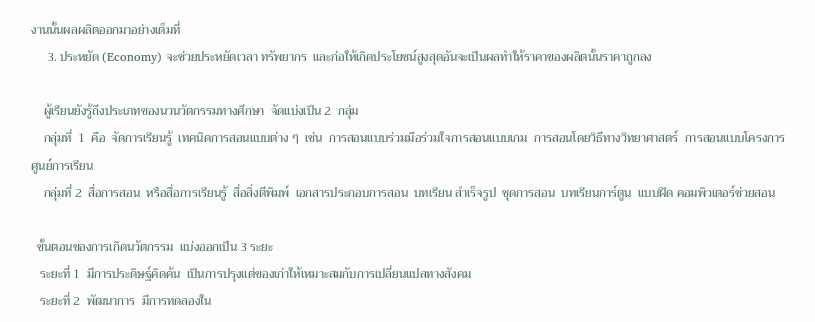งานนั้นผลผลิตออกมาอย่างเต็มที่
     3. ประหยัด (Economy) จะช่วยประหยัดเวลา ทรัพยากร  และก่อให้เกิดประโยชน์สูงสุดอันจะเป็นผลทำให้ราคาของผลิตนั้นราคาถูกลง

    ผู้เรียนยังรู้ถึงประเภทของนวนวัตกรรมทางศึกษา  จัดแบ่งเป็น 2  กลุ่ม
    กลุ่มที่  1  คือ  จัดการเรียนรู้  เทคนิดการสอนแบบต่าง ๆ  เช่น  การสอนแบบร่วมมือร่วมใจการสอนแบบเกม  การสอนโดยวิธีทางวิทยาศาสตร์  การสอนแบบโครงการ  ศูนย์การเรียน
    กลุ่มที่ 2  สื่อการสอน  หรือสื่อการเรียนรู้  สื่อสิ่งตีพิมพ์  เอกสารประกอบการสอน  บทเรียน สำเร็จรูป  ชุดการสอน  บทเรียนการ์ตูน  แบบฝึด คอมพิวเตอร์ช่วยสอน

  ขั้นตอนของการเกิดนวัตกรรม  แบ่งออกเป็น 3 ระยะ
   ระยะที่ 1  มีการประดิษฐ์คิดค้น  เป็นการปรุงแต่ของเก่าให้เหมาะสมกับการเปลี่ยนแปลทางสังคม
   ระยะที่ 2  พัฒนาการ  มีการทดลองใน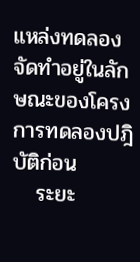แหล่งทดลองจัดทำอยู่ในลักษณะของโครงการทดลองปฎิบัติก่อน
   ระยะ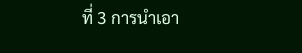ที่ 3 การนำเอา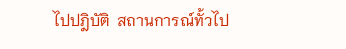ไปปฎิบัติ  สถานการณ์ทั้วไป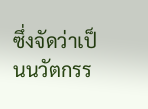ซึ่งจัดว่าเป็นนวัตกรร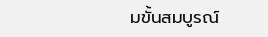มขั้นสมบูรณ์